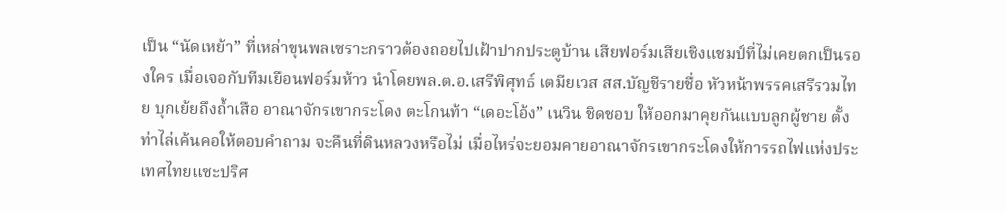เป็น “นัดเหย้า” ที่เหล่าขุนพลเซราะกราวต้องถอยไปเฝ้าปากประตูบ้าน เสียฟอร์มเสียเชิงแชมป์ที่ไม่เคยตกเป็นรองใคร เมื่อเจอกับทีมเยือนฟอร์มห้าว นำโดยพล.ต.อ.เสรีพิศุทธ์ เตมียเวส สส.บัญชีรายชื่อ หัวหน้าพรรคเสรีรวมไทย บุกเย้ยถึงถ้ำเสือ อาณาจักรเขากระโดง ตะโกนท้า “เดอะโอ้ง” เนวิน ชิดชอบ ให้ออกมาคุยกันแบบลูกผู้ชาย ตั้งท่าไล่เค้นคอให้ตอบคำถาม จะคืนที่ดินหลวงหรือไม่ เมื่อไหร่จะยอมคายอาณาจักรเขากระโดงให้การรถไฟแห่งประเทศไทยแซะปริศ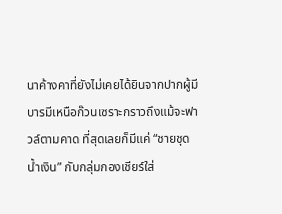นาค้างคาที่ยังไม่เคยได้ยินจากปากผู้มีบารมีเหนือก๊วนเซราะกราวถึงแม้จะฟาวล์ตามคาด ที่สุดเลยก็มีแค่ “ชายชุดน้ำเงิน” กับกลุ่มกองเชียร์ใส่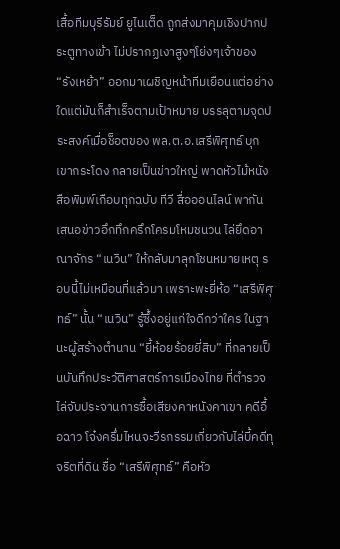เสื้อทีมบุรีรัมย์ ยูไนเต็ด ถูกส่งมาคุมเชิงปากประตูทางเข้า ไม่ปรากฏเงาสูงๆโย่งๆเจ้าของ “รังเหย้า” ออกมาเผชิญหน้าทีมเยือนแต่อย่างใดแต่มันก็สำเร็จตามเป้าหมาย บรรลุตามจุดประสงค์เมื่อช็อตของ พล.ต.อ.เสรีพิศุทธ์ บุกเขากระโดง กลายเป็นข่าวใหญ่ พาดหัวไม้หนังสือพิมพ์เกือบทุกฉบับ ทีวี สื่อออนไลน์ พากันเสนอข่าวอึกทึกครึกโครมโหมชนวน ไล่ยึดอาณาจักร “เนวิน” ให้กลับมาลุกโชนหมายเหตุ รอบนี้ไม่เหมือนที่แล้วมา เพราะพะยี่ห้อ “เสรีพิศุทธ์” นั้น “เนวิน” รู้ซึ้งอยู่แก่ใจดีกว่าใคร ในฐานะผู้สร้างตำนาน “ยี้ห้อยร้อยยี่สิบ” ที่กลายเป็นบันทึกประวัติศาสตร์การเมืองไทย ที่ตำรวจไล่จับประจานการซื้อเสียงคาหนังคาเขา คดีอื้อฉาว โจ๋งครึ่มไหนจะวีรกรรมเกี่ยวกับไล่บี้คดีทุจริตที่ดิน ชื่อ “เสรีพิศุทธ์” คือหัว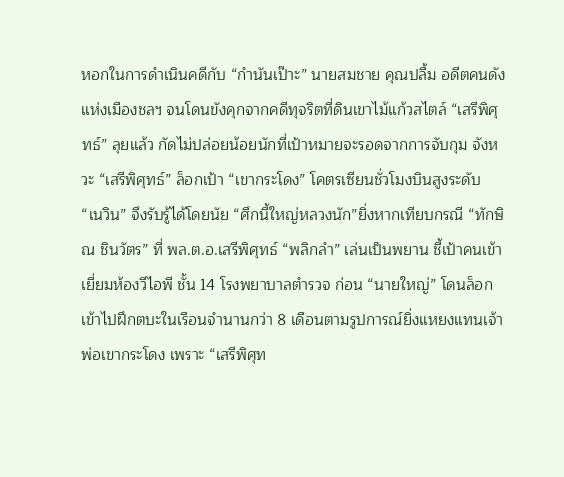หอกในการดำเนินคดีกับ “กำนันเป๊าะ” นายสมชาย คุณปลื้ม อดีตคนดังแห่งเมืองชลฯ จนโดนขังคุกจากคดีทุจริตที่ดินเขาไม้แก้วสไตล์ “เสรีพิศุทธ์” ลุยแล้ว กัดไม่ปล่อยน้อยนักที่เป้าหมายจะรอดจากการจับกุม จังหวะ “เสรีพิศุทธ์” ล็อกเป้า “เขากระโดง” โคตรเซียนชั่วโมงบินสูงระดับ “เนวิน” จึงรับรู้ได้โดยนัย “ศึกนี้ใหญ่หลวงนัก”ยิ่งหากเทียบกรณี “ทักษิณ ชินวัตร” ที่ พล.ต.อ.เสรีพิศุทธ์ “พลิกลำ” เล่นเป็นพยาน ชี้เป้าคนเข้าเยี่ยมห้องวีไอพี ชั้น 14 โรงพยาบาลตำรวจ ก่อน “นายใหญ่” โดนล็อกเข้าไปฝึกตบะในเรือนจำนานกว่า 8 เดือนตามรูปการณ์ยิ่งแหยงแทนเจ้าพ่อเขากระโดง เพราะ “เสรีพิศุท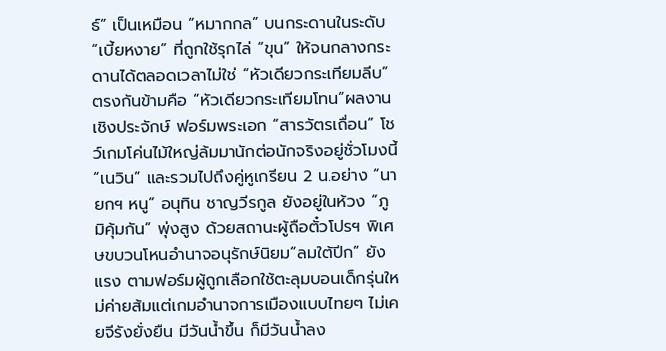ธ์” เป็นเหมือน “หมากกล” บนกระดานในระดับ “เบี้ยหงาย” ที่ถูกใช้รุกไล่ “ขุน” ให้จนกลางกระดานได้ตลอดเวลาไม่ใช่ “หัวเดียวกระเทียมลีบ” ตรงกันข้ามคือ “หัวเดียวกระเทียมโทน”ผลงานเชิงประจักษ์ ฟอร์มพระเอก “สารวัตรเถื่อน” โชว์เกมโค่นไม้ใหญ่ล้มมานักต่อนักจริงอยู่ชั่วโมงนี้ “เนวิน” และรวมไปถึงคู่หูเกรียน 2 น.อย่าง “นายกฯ หนู” อนุทิน ชาญวีรกูล ยังอยู่ในห้วง “ภูมิคุ้มกัน” พุ่งสูง ด้วยสถานะผู้ถือตั๋วโปรฯ พิเศษขบวนโหนอำนาจอนุรักษ์นิยม“ลมใต้ปีก” ยังแรง ตามฟอร์มผู้ถูกเลือกใช้ตะลุมบอนเด็กรุ่นใหม่ค่ายส้มแต่เกมอำนาจการเมืองแบบไทยๆ ไม่เคยจีรังยั่งยืน มีวันน้ำขึ้น ก็มีวันน้ำลง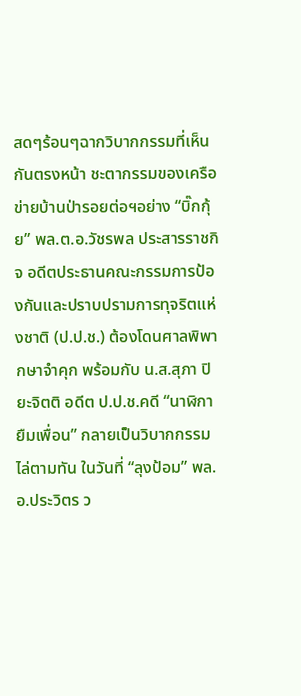สดๆร้อนๆฉากวิบากกรรมที่เห็นกันตรงหน้า ชะตากรรมของเครือข่ายบ้านป่ารอยต่อฯอย่าง “บิ๊กกุ้ย” พล.ต.อ.วัชรพล ประสารราชกิจ อดีตประธานคณะกรรมการป้องกันและปราบปรามการทุจริตแห่งชาติ (ป.ป.ช.) ต้องโดนศาลพิพากษาจำคุก พร้อมกับ น.ส.สุภา ปิยะจิตติ อดีต ป.ป.ช.คดี “นาฬิกายืมเพื่อน” กลายเป็นวิบากกรรมไล่ตามทัน ในวันที่ “ลุงป้อม” พล.อ.ประวิตร ว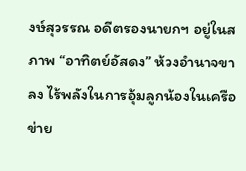งษ์สุวรรณ อดีตรองนายกฯ อยู่ในสภาพ “อาทิตย์อัสดง” ห้วงอำนาจขาลง ไร้พลังในการอุ้มลูกน้องในเครือข่าย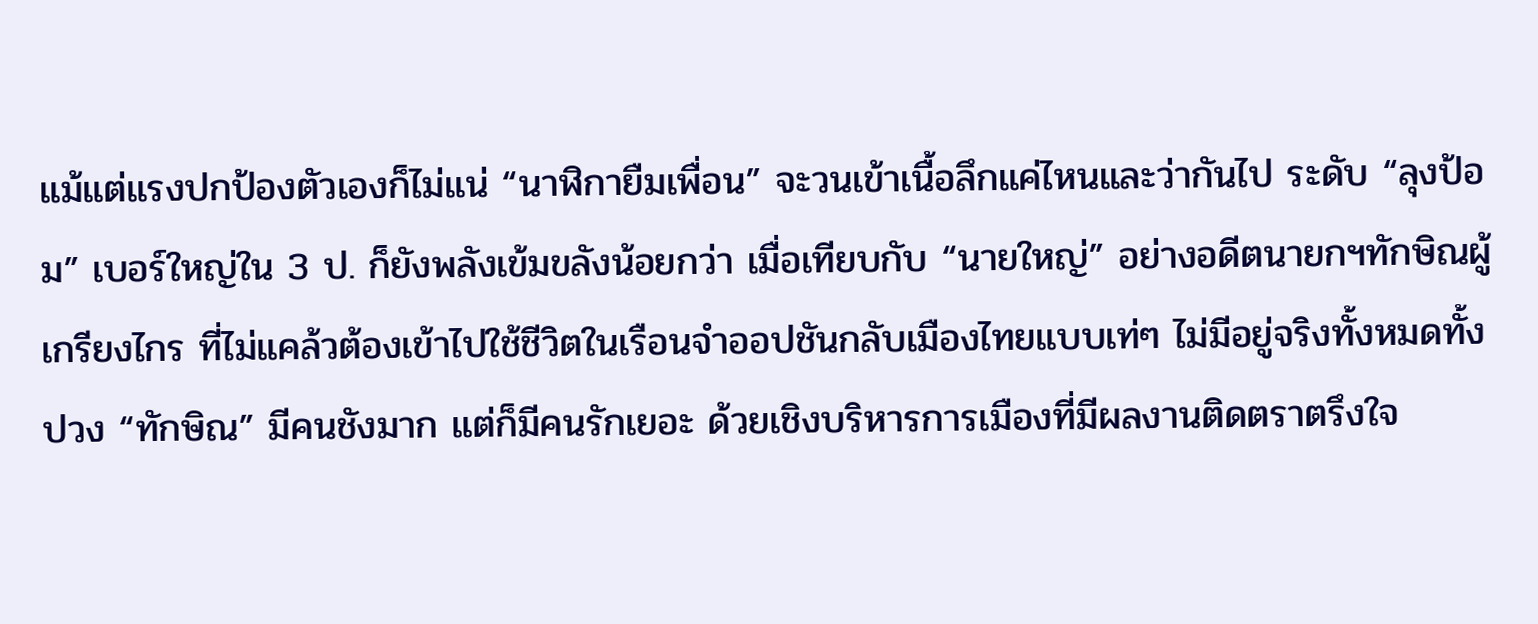แม้แต่แรงปกป้องตัวเองก็ไม่แน่ “นาฬิกายืมเพื่อน” จะวนเข้าเนื้อลึกแค่ไหนและว่ากันไป ระดับ “ลุงป้อม” เบอร์ใหญ่ใน 3 ป. ก็ยังพลังเข้มขลังน้อยกว่า เมื่อเทียบกับ “นายใหญ่” อย่างอดีตนายกฯทักษิณผู้เกรียงไกร ที่ไม่แคล้วต้องเข้าไปใช้ชีวิตในเรือนจำออปชันกลับเมืองไทยแบบเท่ๆ ไม่มีอยู่จริงทั้งหมดทั้งปวง “ทักษิณ” มีคนชังมาก แต่ก็มีคนรักเยอะ ด้วยเชิงบริหารการเมืองที่มีผลงานติดตราตรึงใจ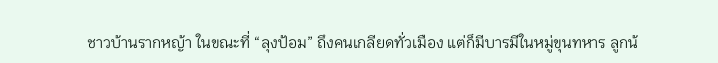ชาวบ้านรากหญ้า ในขณะที่ “ลุงป้อม” ถึงคนเกลียดทั่วเมือง แต่ก็มีบารมีในหมู่ขุนทหาร ลูกน้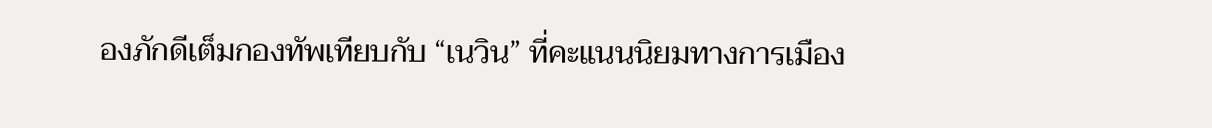องภักดีเต็มกองทัพเทียบกับ “เนวิน” ที่คะแนนนิยมทางการเมือง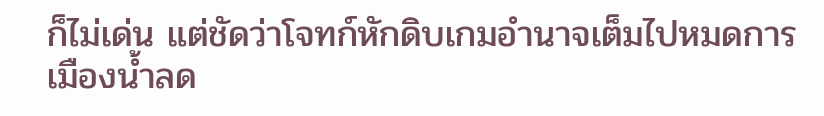ก็ไม่เด่น แต่ชัดว่าโจทก์หักดิบเกมอำนาจเต็มไปหมดการเมืองน้ำลด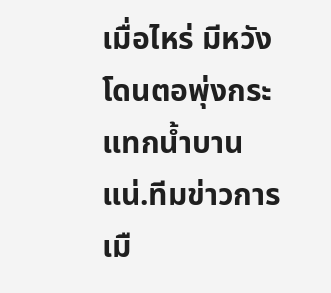เมื่อไหร่ มีหวังโดนตอพุ่งกระแทกน้ำบานแน่.ทีมข่าวการเมื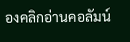องคลิกอ่านคอลัมน์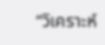“วิเคราะห์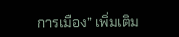การเมือง” เพิ่มเติม